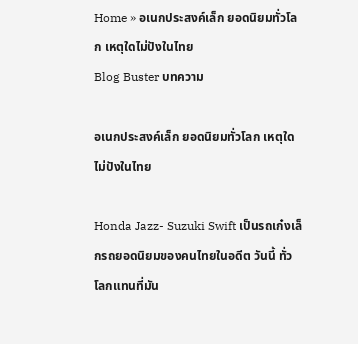Home » อเนกประสงค์เล็ก ยอดนิยมทั่วโลก เหตุใดไม่ปังในไทย
Blog Buster บทความ

อเนกประสงค์เล็ก ยอดนิยมทั่วโลก เหตุใดไม่ปังในไทย

Honda Jazz- Suzuki Swift เป็นรถเก๋งเล็กรถยอดนิยมของคนไทยในอดีต วันนี้ ทั่วโลกแทนที่มัน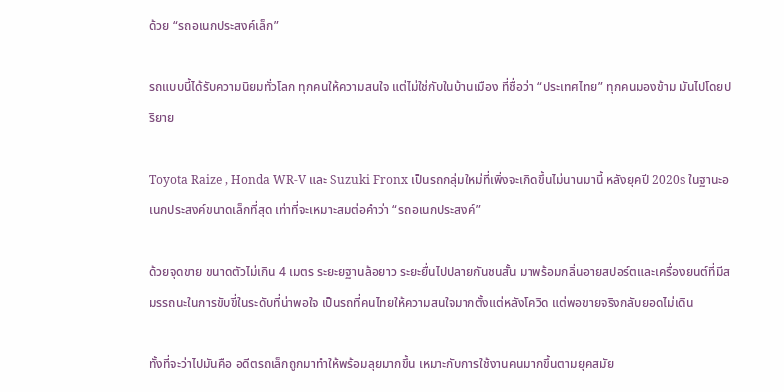ด้วย “รถอเนกประสงค์เล็ก”

รถแบบนี้ได้รับความนิยมทั่วโลก ทุกคนให้ความสนใจ แต่ไม่ใช่กับในบ้านเมือง ที่ชื่อว่า “ประเทศไทย” ทุกคนมองข้าม มันไปโดยปริยาย

Toyota Raize , Honda WR-V และ Suzuki Fronx เป็นรถกลุ่มใหม่ที่เพิ่งจะเกิดขึ้นไม่นานมานี้ หลังยุคปี 2020s ในฐานะอเนกประสงค์ขนาดเล็กที่สุด เท่าที่จะเหมาะสมต่อคำว่า “รถอเนกประสงค์”

ด้วยจุดขาย ขนาดตัวไม่เกิน 4 เมตร ระยะยฐานล้อยาว ระยะยื่นไปปลายกันชนสั้น มาพร้อมกลิ่นอายสปอร์ตและเครื่องยนต์ที่มีสมรรถนะในการขับขี่ในระดับที่น่าพอใจ เป็นรถที่คนไทยให้ความสนใจมากตั้งแต่หลังโควิด แต่พอขายจริงกลับยอดไม่เดิน

ทั้งที่จะว่าไปมันคือ อดีตรถเล็กถูกมาทำให้พร้อมลุยมากขึ้น เหมาะกับการใช้งานคนมากขึ้นตามยุคสมัย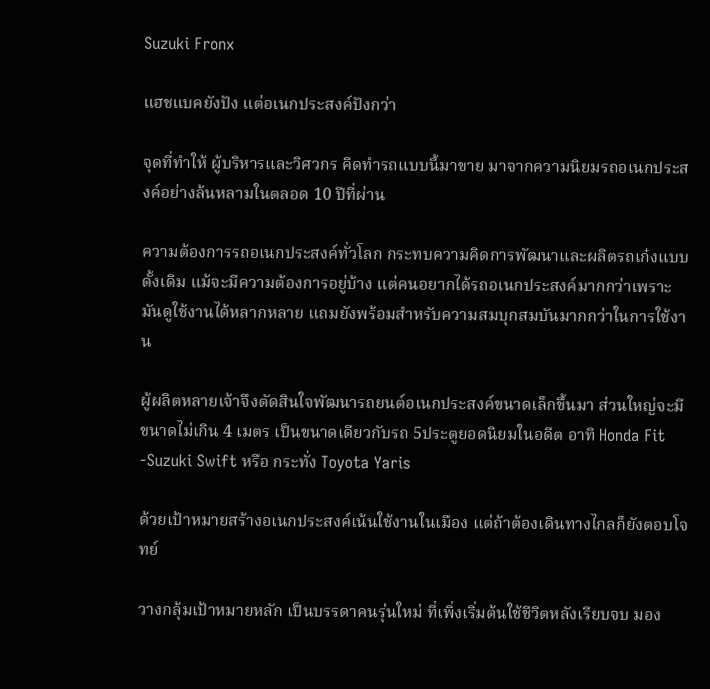Suzuki Fronx

แฮชแบคยังปัง แต่อเนกประสงค์ปังกว่า

จุดที่ทำให้ ผู้บริหารและวิศวกร คิดทำรถแบบนี้มาขาย มาจากความนิยมรถอเนกประสงค์อย่างล้นหลามในตลอด 10 ปีที่ผ่าน

ความต้องการรถอเนกประสงค์ทั่วโลก กระทบความคิดการพัฒนาและผลิตรถเก๋งแบบดั้งเดิม แม้จะมีความต้องการอยู่บ้าง แต่คนอยากได้รถอเนกประสงค์มากกว่าเพราะมันดูใช้งานได้หลากหลาย แถมยังพร้อมสำหรับความสมบุกสมบันมากกว่าในการใช้งาน

ผู้ผลิตหลายเจ้าจึงตัดสินใจพัฒนารถยนต์อเนกประสงค์ขนาดเล็กขึ้นมา ส่วนใหญ่จะมีขนาดไม่เกิน 4 เมตร เป็นขนาดเดียวกับรถ 5ประตูยอดนิยมในอดีต อาทิ Honda Fit -Suzuki Swift หรือ กระทั่ง Toyota Yaris

ด้วยเป้าหมายสร้างอเนกประสงค์เน้นใช้งานในเมือง แต่ถ้าต้องเดินทางไกลก็ยังตอบโจทย์

วางกลุ้มเป้าหมายหลัก เป็นบรรดาคนรุ่นใหม่ ที่เพิ่งเริ่มต้นใช้ชีวิตหลังเรียบจบ มอง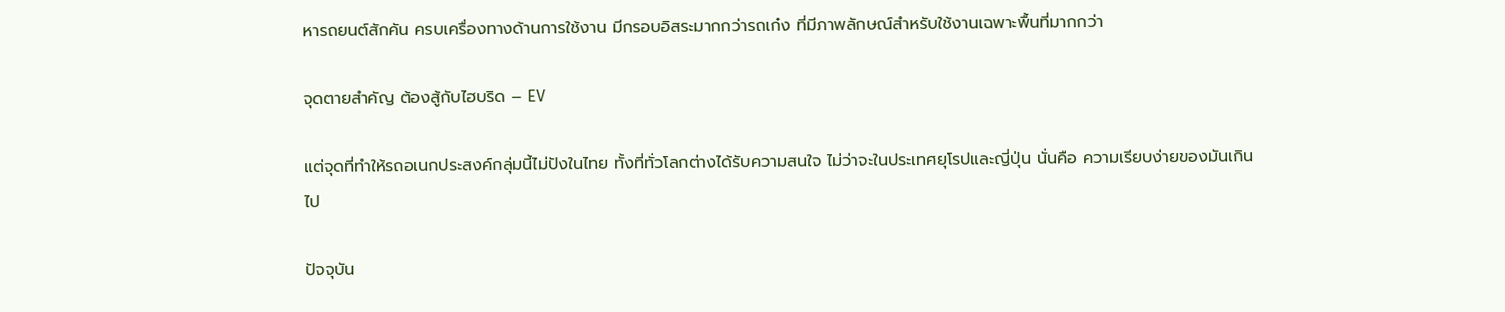หารถยนต์สักคัน ครบเครื่องทางด้านการใช้งาน มีกรอบอิสระมากกว่ารถเก๋ง ที่มีภาพลักษณ์สำหรับใช้งานเฉพาะพื้นที่มากกว่า

จุดตายสำคัญ ต้องสู้กับไฮบริด – EV

แต่จุดที่ทำให้รถอเนกประสงค์กลุ่มนี้ไม่ปังในไทย ทั้งที่ทั่วโลกต่างได้รับความสนใจ ไม่ว่าจะในประเทศยุโรปและญี่ปุ่น นั่นคือ ความเรียบง่ายของมันเกินไป

ปัจจุบัน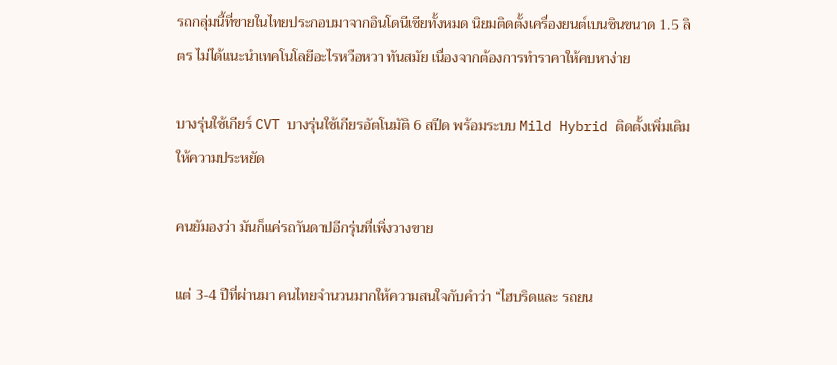รถกลุ่มนี้ที่ขายในไทยประกอบมาจากอินโดนีเซียทั้งหมด นิยมติดตั้งเครื่องยนต์เบนซินขนาด 1.5 ลิตร ไม่ได้แนะนำเทคโนโลยีอะไรหวือหวา ทันสมัย เนื่องจากต้องการทำราคาให้คบหาง่าย

บางรุ่นใช้เกียร์ CVT บางรุ่นใช้เกียรอัตโนมัติ 6 สปีด พร้อมระบบ Mild Hybrid ติดตั้งเพิ่มเติมให้ความประหยัด

คนยัมองว่า มันก็แค่รถาันดาปอีกรุ่นที่เพิ่งวางขาย

แต่ 3-4 ปีที่ผ่านมา คนไทยจำนวนมากให้ความสนใจกับคำว่า “ไฮบริดและ รถยน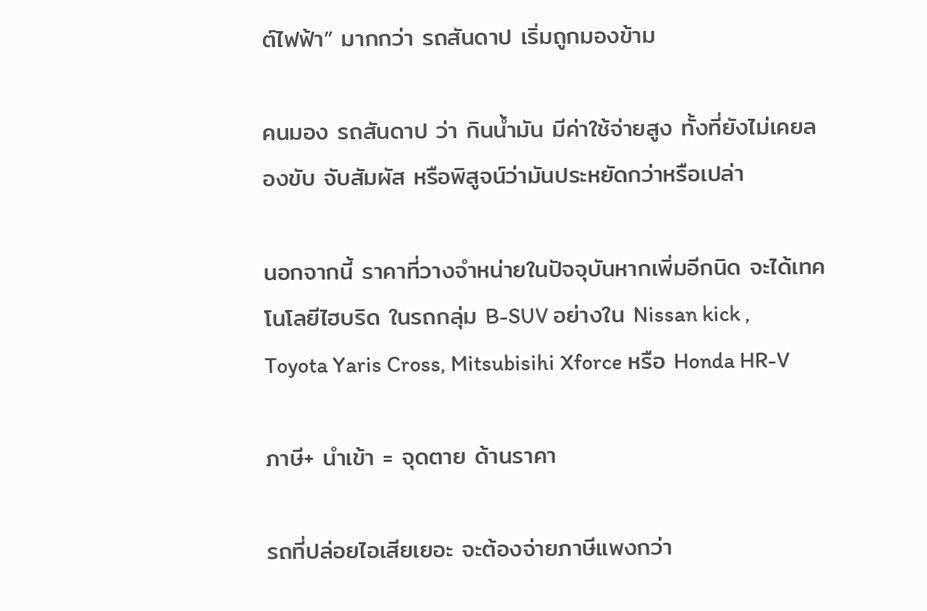ต์ไฟฟ้า” มากกว่า รถสันดาป เริ่มถูกมองข้าม

คนมอง รถสันดาป ว่า กินน้ำมัน มีค่าใช้จ่ายสูง ทั้งที่ยังไม่เคยลองขับ จับสัมผัส หรือพิสูจน์ว่ามันประหยัดกว่าหรือเปล่า

นอกจากนี้ ราคาที่วางจำหน่ายในปัจจุบันหากเพิ่มอีกนิด จะได้เทคโนโลยีไฮบริด ในรถกลุ่ม B-SUV อย่างใน Nissan kick , Toyota Yaris Cross, Mitsubisihi Xforce หรือ Honda HR-V

ภาษี+ นำเข้า = จุดตาย ด้านราคา

รถที่ปล่อยไอเสียเยอะ จะต้องจ่ายภาษีแพงกว่า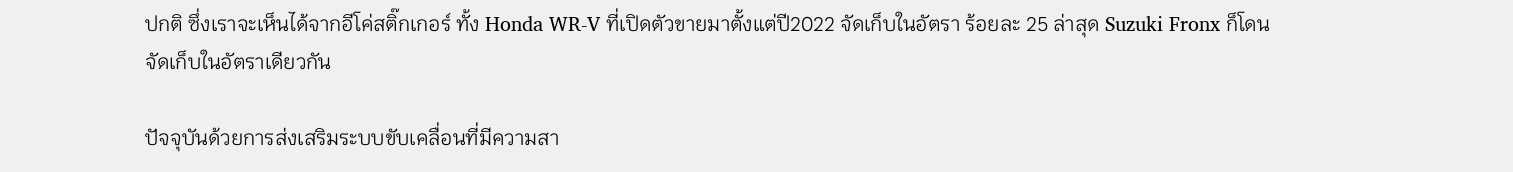ปกติ ซึ่งเราจะเห็นได้จากอีโค่สติ๊กเกอร์ ทั้ง Honda WR-V ที่เปิดตัวขายมาตั้งแต่ปี2022 จัดเก็บในอัตรา ร้อยละ 25 ล่าสุด Suzuki Fronx ก็โดนจัดเก็บในอัตราเดียวกัน

ปัจจุบันด้วยการส่งเสริมระบบขับเคลื่อนที่มีความสา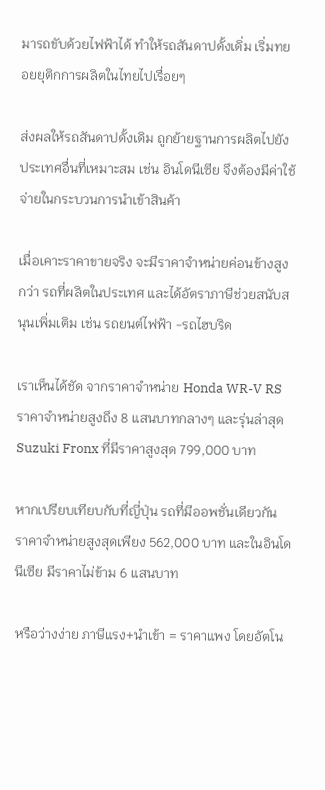มารถขับด้วยไฟฟ้าได้ ทำให้รถสันดาปดั้งเดิ่ม เริ่มทยอยยุติกการผลิตในไทยไปเรื่อยๆ

ส่งผลให้รถสันดาปดั้งเดิม ถูกย้ายฐานการผลิตไปยังประเทศอื่นที่เหมาะสม เช่น อินโดนีเซีย จึงต้องมีค่าใช้จ่ายในกระบวนการนำเข้าสินค้า

เมื่อเคาะราคาขายจริง จะมีราคาจำหน่ายค่อนข้างสูงกว่า รถที่ผลิตในประเทศ และได้อัตราภาษีช่วยสนับสนุนเพิ่มเติม เช่น รถยนต์ไฟฟ้า -รถไฮบริด

เราเห็นได้ชัด จากราคาจำหน่าย Honda WR-V RS ราคาจำหน่ายสูงถึง 8 แสนบาทกลางๆ และรุ่นล่าสุด Suzuki Fronx ที่มีราคาสูงสุด 799,000 บาท

หากเปรียบเทียบกับที่ญี่ปุ่น รถที่มีออพชั่นเดียวกัน ราคาจำหน่ายสูงสุดเพียง 562,000 บาท และในอินโดนีเซีย มีราคาไม่ข้าม 6 แสนบาท

หรือว่างง่าย ภาษีแรง+นำเข้า = ราคาแพง โดยอัตโน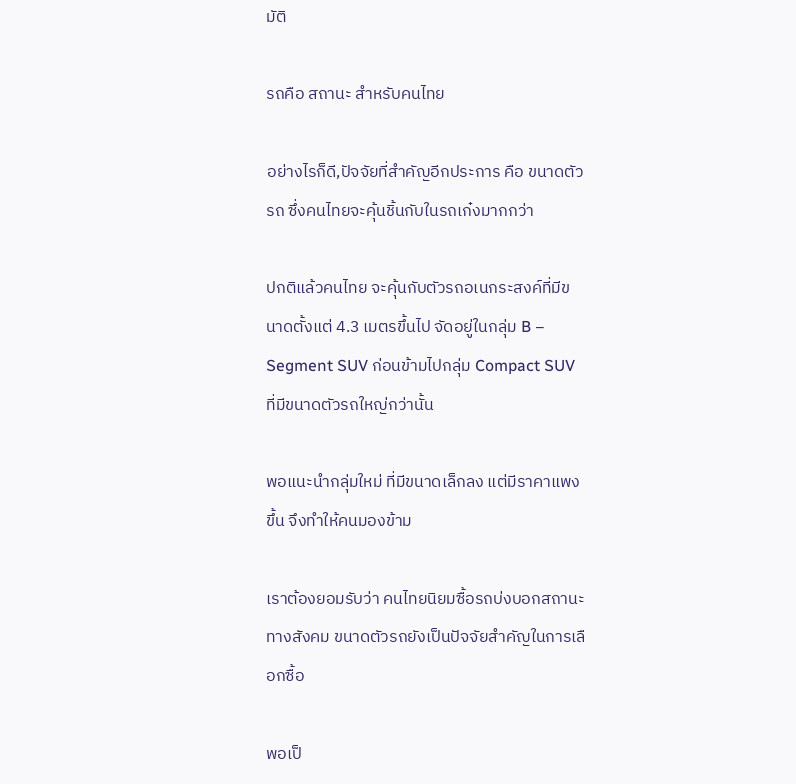มัติ

รถคือ สถานะ สำหรับคนไทย

อย่างไรก็ดี,ปัจจัยที่สำคัญอีกประการ คือ ขนาดตัวรถ ซึ่งคนไทยจะคุ้นชิ้นกับในรถเก๋งมากกว่า

ปกติแล้วคนไทย จะคุ้นกับตัวรถอเนกระสงค์ที่มีขนาดตั้งแต่ 4.3 เมตรขึ้นไป จัดอยู่ในกลุ่ม B – Segment SUV ก่อนข้ามไปกลุ่ม Compact SUV ที่มีขนาดตัวรถใหญ่กว่านั้น

พอแนะนำกลุ่มใหม่ ที่มีขนาดเล็กลง แต่มีราคาแพงขึ้น จึงทำให้คนมองข้าม

เราต้องยอมรับว่า คนไทยนิยมซื้อรถบ่งบอกสถานะทางสังคม ขนาดตัวรถยังเป็นปัจจัยสำคัญในการเลือกซื้อ

พอเป็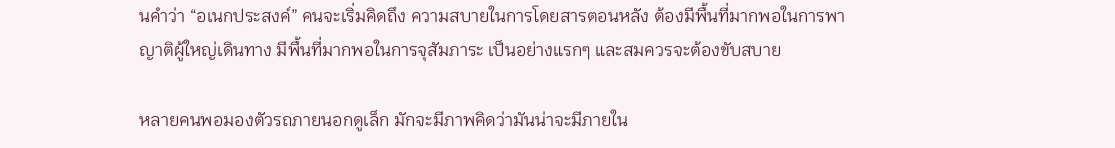นคำว่า “อเนกประสงค์” คนจะเริ่มคิดถึง ความสบายในการโดยสารตอนหลัง ต้องมีพื้นที่มากพอในการพาญาติผู้ใหญ่เดินทาง มีพื้นที่มากพอในการจุสัมภาระ เป็นอย่างแรกๆ และสมควรจะต้องขับสบาย

หลายคนพอมองตัวรถภายนอกดูเล็ก มักจะมีภาพคิดว่ามันน่าจะมีภายใน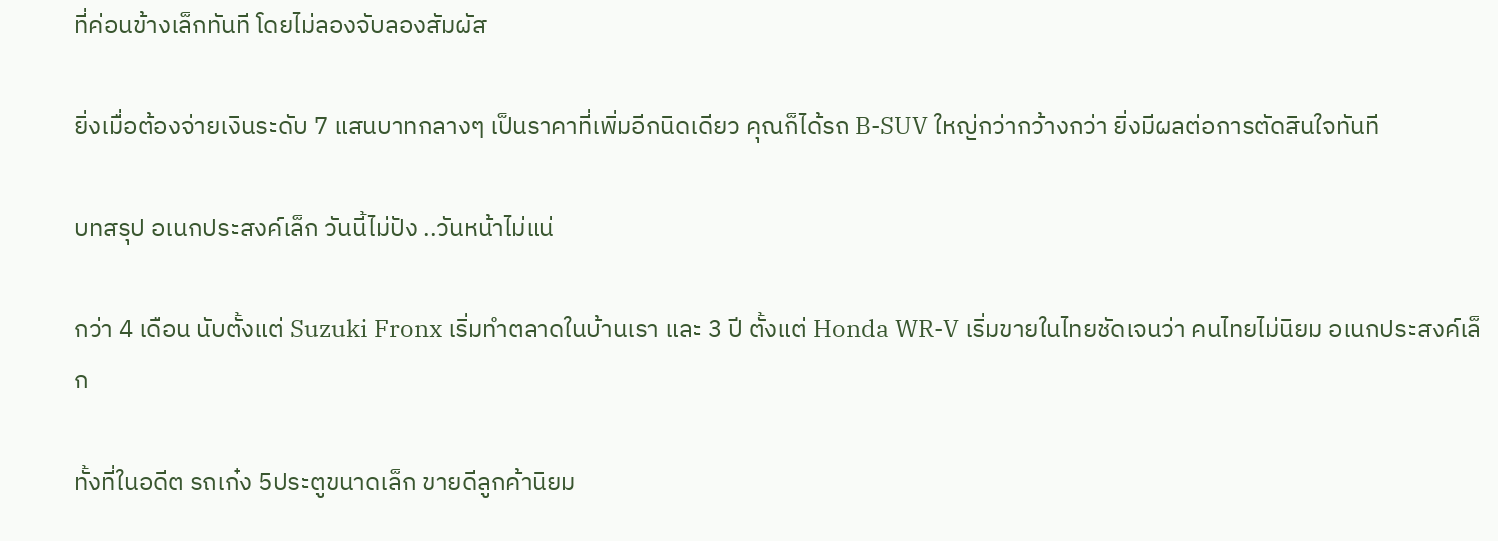ที่ค่อนข้างเล็กทันที โดยไม่ลองจับลองสัมผัส

ยิ่งเมื่อต้องจ่ายเงินระดับ 7 แสนบาทกลางๆ เป็นราคาที่เพิ่มอีกนิดเดียว คุณก็ได้รถ B-SUV ใหญ่กว่ากว้างกว่า ยิ่งมีผลต่อการตัดสินใจทันที

บทสรุป อเนกประสงค์เล็ก วันนี้ไม่ปัง ..วันหน้าไม่แน่

กว่า 4 เดือน นับตั้งแต่ Suzuki Fronx เริ่มทำตลาดในบ้านเรา และ 3 ปี ตั้งแต่ Honda WR-V เริ่มขายในไทยชัดเจนว่า คนไทยไม่นิยม อเนกประสงค์เล็ก

ทั้งที่ในอดีต รถเก๋ง 5ประตูขนาดเล็ก ขายดีลูกค้านิยม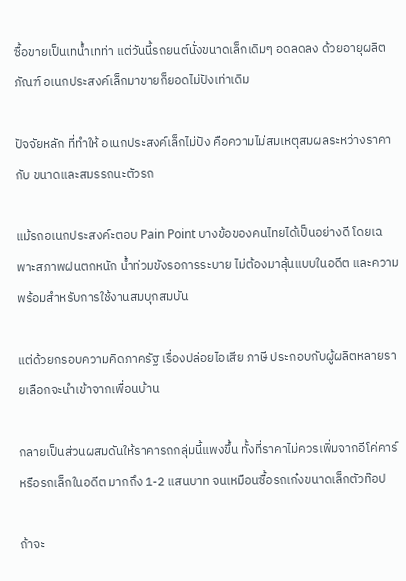ซื้อขายเป็นเทน้ำเทท่า แต่วันนี้รถยนต์นั่งขนาดเล็กเดิมๆ อดลดลง ด้วยอายุผลิตภัณฑ์ อเนกประสงค์เล็กมาขายก็ยอดไม่ปังเท่าเดิม

ปัจจัยหลัก ที่ทำให้ อเนกประสงค์เล็กไม่ปัง คือความไม่สมเหตุสมผลระหว่างราคา กับ ขนาดและสมรรถนะตัวรถ

แม้รถอเนกประสงค์ะตอบ Pain Point บางข้อของคนไทยได้เป็นอย่างดี โดยเฉพาะสภาพฝนตกหนัก น้ำท่วมขังรอการระบาย ไม่ต้องมาลุ้นแบบในอดีต และความพร้อมสำหรับการใช้งานสมบุกสมบัน

แต่ด้วยกรอบความคิดภาครัฐ เรื่องปล่อยไอเสีย ภาษี ประกอบกับผู้ผลิตหลายรายเลือกจะนำเข้าจากเพื่อนบ้าน

กลายเป็นส่วนผสมดันให้ราคารถกลุ่มนี้แพงขึ้น ทั้งที่ราคาไม่ควรเพิ่มจากอีโค่คาร์หรือรถเล็กในอดีต มากถึง 1-2 แสนบาท จนเหมือนซื้อรถเก๋งขนาดเล็กตัวท๊อป

ถ้าจะ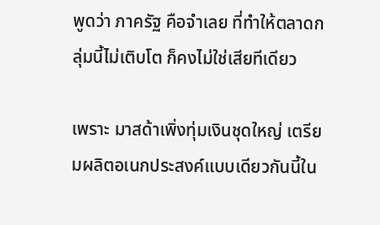พูดว่า ภาครัฐ คือจำเลย ที่ทำให้ตลาดกลุ่มนี้ไม่เติบโต ก็คงไม่ใช่เสียทีเดียว

เพราะ มาสด้าเพิ่งทุ่มเงินชุดใหญ่ เตรียมผลิตอเนกประสงค์แบบเดียวกันนี้ใน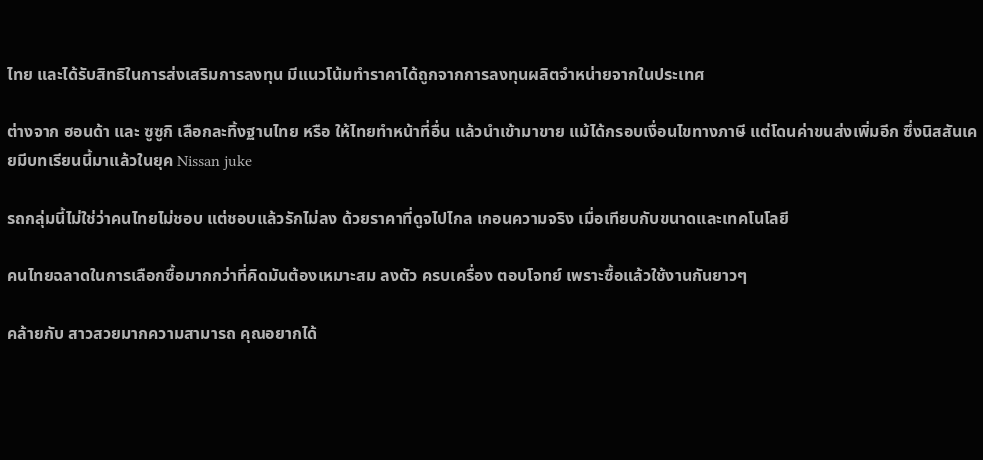ไทย และได้รับสิทธิในการส่งเสริมการลงทุน มีแนวโน้มทำราคาได้ถูกจากการลงทุนผลิตจำหน่ายจากในประเทศ

ต่างจาก ฮอนด้า และ ซูซูกิ เลือกละทิ้งฐานไทย หรือ ให้ไทยทำหน้าที่อื่น แล้วนำเข้ามาขาย แม้ได้กรอบเงื่อนไขทางภาษี แต่โดนค่าขนส่งเพิ่มอีก ซึ่งนิสสันเคยมีบทเรียนนี้มาแล้วในยุค Nissan juke

รถกลุ่มนี้ไม่ใช่ว่าคนไทยไม่ชอบ แต่ชอบแล้วรักไม่ลง ด้วยราคาที่ดูจไปไกล เกอนความจริง เมื่อเทียบกับขนาดและเทคโนโลยี

คนไทยฉลาดในการเลือกซื้อมากกว่าที่คิดมันต้องเหมาะสม ลงตัว ครบเครื่อง ตอบโจทย์ เพราะซื้อแล้วใช้งานกันยาวๆ

คล้ายกับ สาวสวยมากความสามารถ คุณอยากได้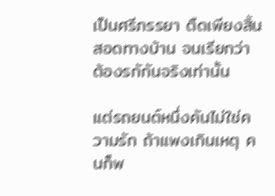เป็นศรีภรรยา ตืดเพียงสิ้นสอดทางบ้าน จนเรียกว่า ต้องรกักันจริงเท่านั้น

แต่รถยนต์หนึ่งคันไม่ใช่ความรัก ถ้าแพงเกินเหตุ คนก็พ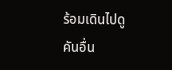ร้อมเดินไปดูคันอื่น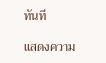ทันที

แสดงความ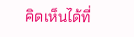คิดเห็นได้ที่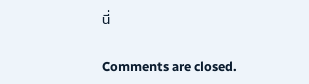นี่

Comments are closed.